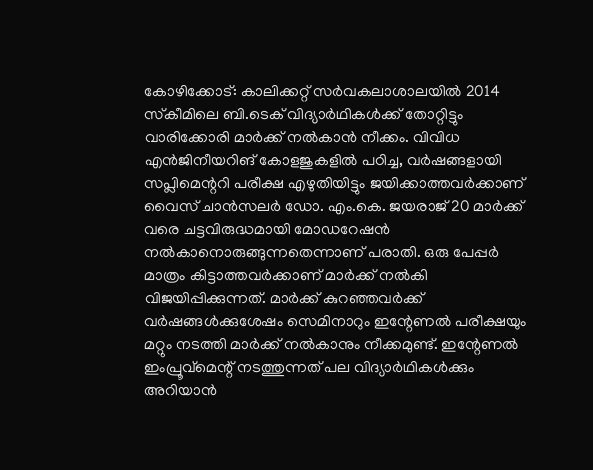കോഴിക്കോട്: കാലിക്കറ്റ് സര്‍വകലാശാലയില്‍ 2014 സ്‌കീമിലെ ബി.ടെക് വിദ്യാര്‍ഥികള്‍ക്ക് തോറ്റിട്ടും വാരിക്കോരി മാര്‍ക്ക് നല്‍കാന്‍ നീക്കം. വിവിധ എന്‍ജിനീയറിങ് കോളജുകളില്‍ പഠിച്ച, വര്‍ഷങ്ങളായി സപ്ലിമെന്ററി പരീക്ഷ എഴുതിയിട്ടും ജയിക്കാത്തവര്‍ക്കാണ് വൈസ് ചാന്‍സലര്‍ ഡോ. എം.കെ. ജയരാജ് 20 മാര്‍ക്ക് വരെ ചട്ടവിരുദ്ധമായി മോഡറേഷന്‍ നല്‍കാനൊരുങ്ങുന്നതെന്നാണ് പരാതി. ഒരു പേപ്പര്‍ മാത്രം കിട്ടാത്തവര്‍ക്കാണ് മാര്‍ക്ക് നല്‍കി വിജയിപ്പിക്കുന്നത്. മാര്‍ക്ക് കുറഞ്ഞവര്‍ക്ക് വര്‍ഷങ്ങള്‍ക്കുശേഷം സെമിനാറും ഇന്റേണല്‍ പരീക്ഷയും മറ്റും നടത്തി മാര്‍ക്ക് നല്‍കാനും നീക്കമുണ്ട്. ഇന്റേണല്‍ ഇംപ്രൂവ്‌മെന്റ് നടത്തുന്നത് പല വിദ്യാര്‍ഥികള്‍ക്കും അറിയാന്‍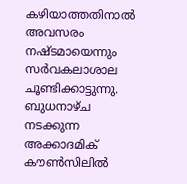കഴിയാത്തതിനാല്‍ അവസരം നഷ്ടമായെന്നും സര്‍വകലാശാല ചൂണ്ടിക്കാട്ടുന്നു. ബുധനാഴ്ച നടക്കുന്ന അക്കാദമിക് കൗണ്‍സിലില്‍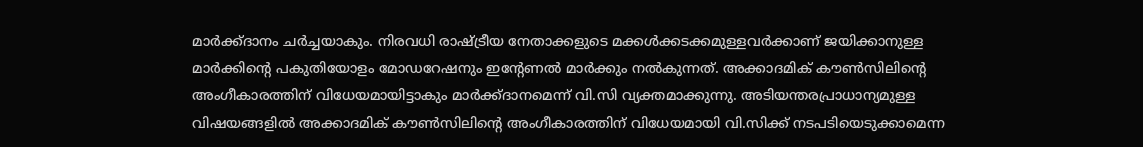മാര്‍ക്ക്ദാനം ചര്‍ച്ചയാകും. നിരവധി രാഷ്ട്രീയ നേതാക്കളുടെ മക്കള്‍ക്കടക്കമുള്ളവര്‍ക്കാണ് ജയിക്കാനുള്ള മാര്‍ക്കിന്റെ പകുതിയോളം മോഡറേഷനും ഇന്റേണല്‍ മാര്‍ക്കും നല്‍കുന്നത്. അക്കാദമിക് കൗണ്‍സിലിന്റെ അംഗീകാരത്തിന് വിധേയമായിട്ടാകും മാര്‍ക്ക്ദാനമെന്ന് വി.സി വ്യക്തമാക്കുന്നു. അടിയന്തരപ്രാധാന്യമുള്ള വിഷയങ്ങളില്‍ അക്കാദമിക് കൗണ്‍സിലിന്റെ അംഗീകാരത്തിന് വിധേയമായി വി.സിക്ക് നടപടിയെടുക്കാമെന്ന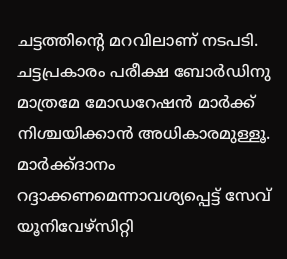ചട്ടത്തിന്റെ മറവിലാണ് നടപടി. ചട്ടപ്രകാരം പരീക്ഷ ബോര്‍ഡിനു മാത്രമേ മോഡറേഷന്‍ മാര്‍ക്ക് നിശ്ചയിക്കാന്‍ അധികാരമുള്ളൂ. മാര്‍ക്ക്ദാനം റദ്ദാക്കണമെന്നാവശ്യപ്പെട്ട് സേവ് യൂനിവേഴ്‌സിറ്റി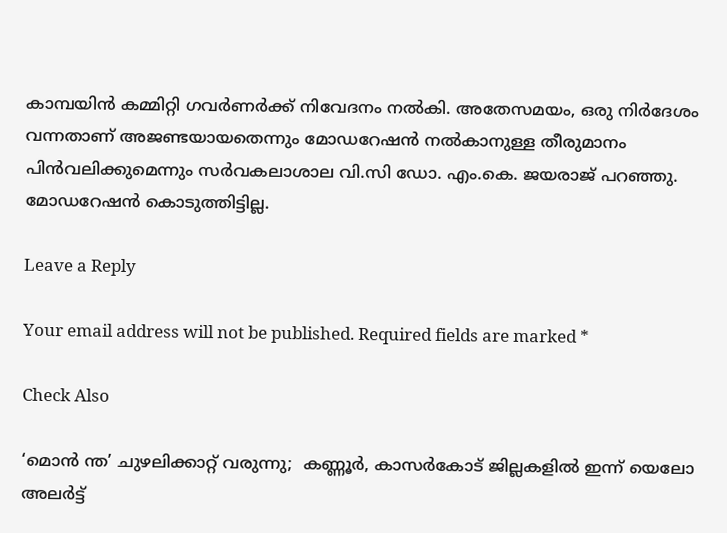കാമ്പയിന്‍ കമ്മിറ്റി ഗവര്‍ണര്‍ക്ക് നിവേദനം നല്‍കി. അതേസമയം, ഒരു നിര്‍ദേശം വന്നതാണ് അജണ്ടയായതെന്നും മോഡറേഷന്‍ നല്‍കാനുള്ള തീരുമാനം പിന്‍വലിക്കുമെന്നും സര്‍വകലാശാല വി.സി ഡോ. എം.കെ. ജയരാജ് പറഞ്ഞു. മോഡറേഷന്‍ കൊടുത്തിട്ടില്ല.

Leave a Reply

Your email address will not be published. Required fields are marked *

Check Also

‘മൊന്‍ ന്ത’ ചുഴലിക്കാറ്റ് വരുന്നു;  കണ്ണൂര്‍, കാസര്‍കോട് ജില്ലകളില്‍ ഇന്ന് യെലോ അലര്‍ട്ട്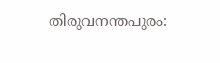തിരുവനന്തപുരം: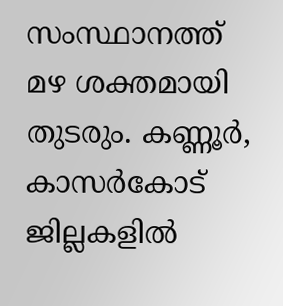സംസ്ഥാനത്ത് മഴ ശക്തമായി തുടരും. കണ്ണൂര്‍, കാസര്‍കോട് ജില്ലകളില്‍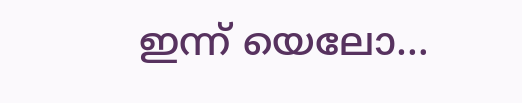ഇന്ന് യെലോ…